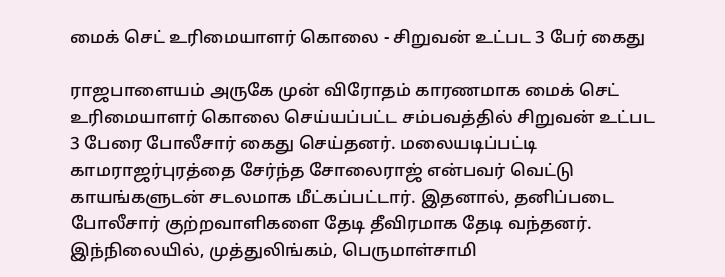மைக் செட் உரிமையாளர் கொலை - சிறுவன் உட்பட 3 பேர் கைது

ராஜபாளையம் அருகே முன் விரோதம் காரணமாக மைக் செட் உரிமையாளர் கொலை செய்யப்பட்ட சம்பவத்தில் சிறுவன் உட்பட 3 பேரை போலீசார் கைது செய்தனர். மலையடிப்பட்டி காமராஜர்புரத்தை சேர்ந்த சோலைராஜ் என்பவர் வெட்டு காயங்களுடன் சடலமாக மீட்கப்பட்டார். இதனால், தனிப்படை போலீசார் குற்றவாளிகளை தேடி தீவிரமாக தேடி வந்தனர். இந்நிலையில், முத்துலிங்கம், பெருமாள்சாமி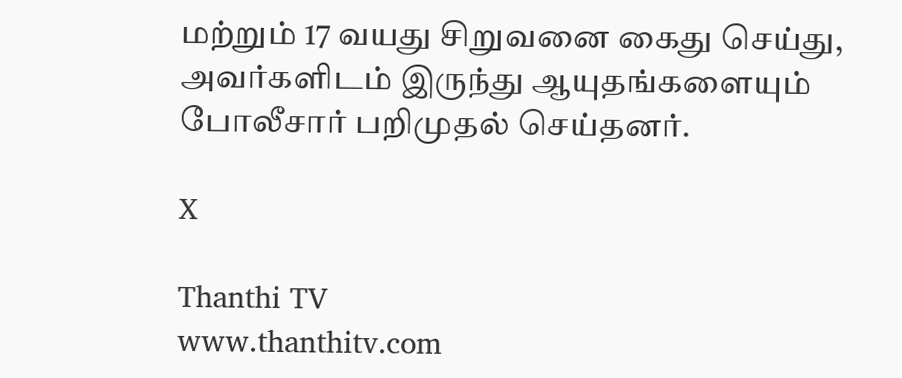மற்றும் 17 வயது சிறுவனை கைது செய்து, அவர்களிடம் இருந்து ஆயுதங்களையும் போலீசார் பறிமுதல் செய்தனர்.

X

Thanthi TV
www.thanthitv.com